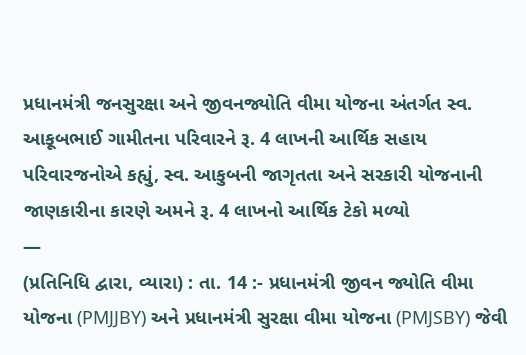પ્રધાનમંત્રી જનસુરક્ષા અને જીવનજ્યોતિ વીમા યોજના અંતર્ગત સ્વ. આકૂબભાઈ ગામીતના પરિવારને રૂ. 4 લાખની આર્થિક સહાય
પરિવારજનોએ કહ્યું, સ્વ. આકુબની જાગૃતતા અને સરકારી યોજનાની જાણકારીના કારણે અમને રૂ. 4 લાખનો આર્થિક ટેકો મળ્યો
—
(પ્રતિનિધિ દ્વારા, વ્યારા) : તા. 14 :- પ્રધાનમંત્રી જીવન જ્યોતિ વીમા યોજના (PMJJBY) અને પ્રધાનમંત્રી સુરક્ષા વીમા યોજના (PMJSBY) જેવી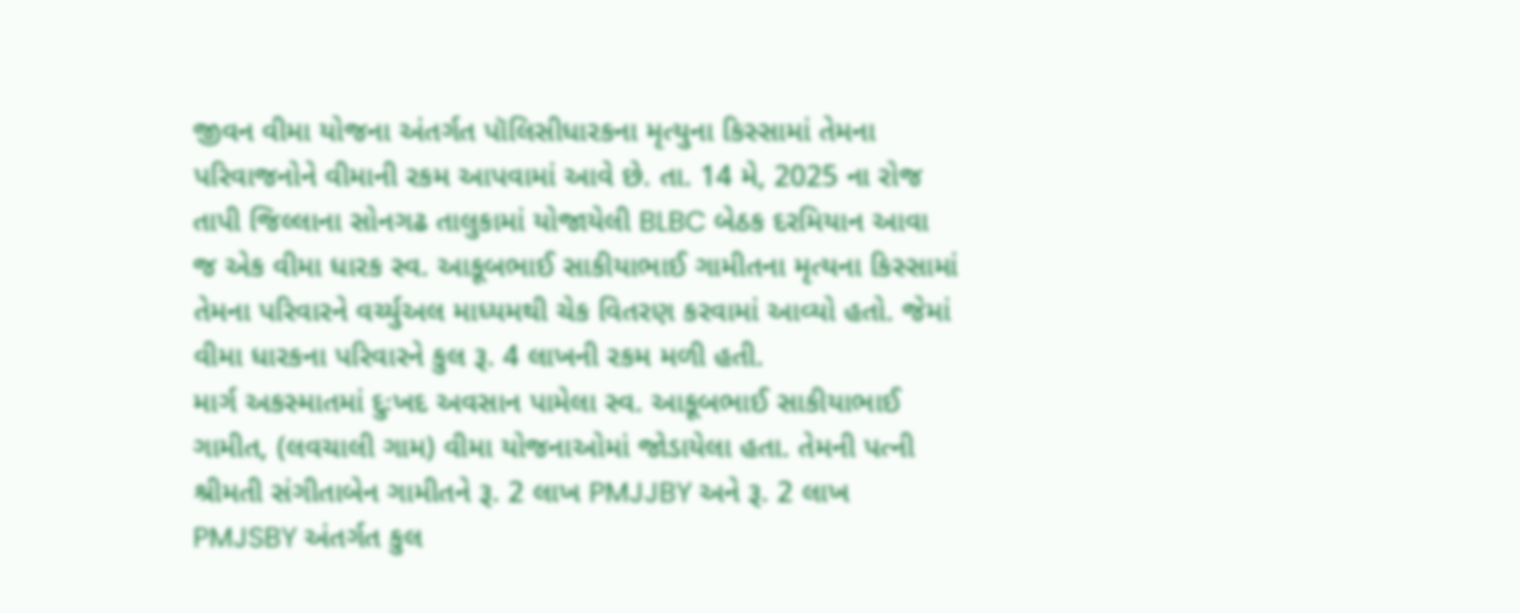જીવન વીમા યોજના અંતર્ગત પૉલિસીધારકના મૃત્યુના કિસ્સામાં તેમના પરિવાજનોને વીમાની રકમ આપવામાં આવે છે. તા. 14 મે, 2025 ના રોજ તાપી જિલ્લાના સોનગઢ તાલુકામાં યોજાયેલી BLBC બેઠક દરમિયાન આવા જ એક વીમા ધારક સ્વ. આકૂબભાઈ સાકીયાભાઈ ગામીતના મૃત્યના કિસ્સામાં તેમના પરિવારને વર્ચ્યુઅલ માધ્યમથી ચેક વિતરણ કરવામાં આવ્યો હતો. જેમાં વીમા ધારકના પરિવારને કુલ રૂ. 4 લાખની રકમ મળી હતી.
માર્ગ અકસ્માતમાં દુઃખદ અવસાન પામેલા સ્વ. આકૂબભાઈ સાકીયાભાઈ ગામીત, (લવચાલી ગામ) વીમા યોજનાઓમાં જોડાયેલા હતા. તેમની પત્ની શ્રીમતી સંગીતાબેન ગામીતને રૂ. 2 લાખ PMJJBY અને રૂ. 2 લાખ PMJSBY અંતર્ગત કુલ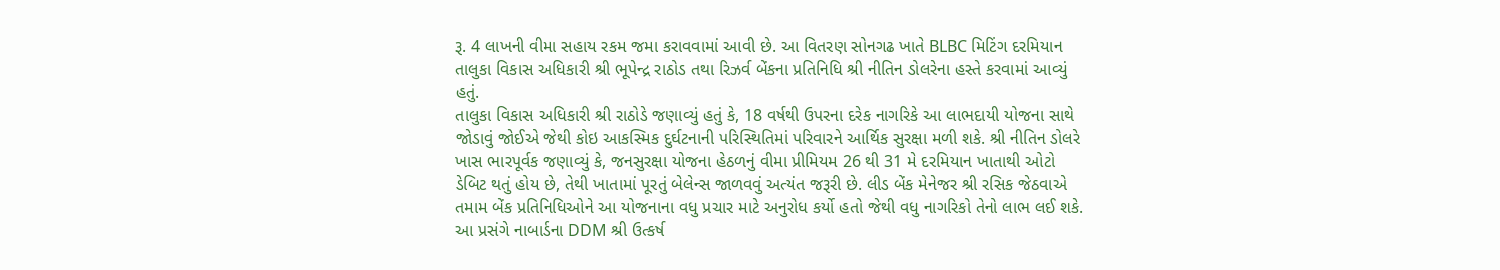રૂ. 4 લાખની વીમા સહાય રકમ જમા કરાવવામાં આવી છે. આ વિતરણ સોનગઢ ખાતે BLBC મિટિંગ દરમિયાન તાલુકા વિકાસ અધિકારી શ્રી ભૂપેન્દ્ર રાઠોડ તથા રિઝર્વ બેંકના પ્રતિનિધિ શ્રી નીતિન ડોલરેના હસ્તે કરવામાં આવ્યું હતું.
તાલુકા વિકાસ અધિકારી શ્રી રાઠોડે જણાવ્યું હતું કે, 18 વર્ષથી ઉપરના દરેક નાગરિકે આ લાભદાયી યોજના સાથે જોડાવું જોઈએ જેથી કોઇ આકસ્મિક દુર્ઘટનાની પરિસ્થિતિમાં પરિવારને આર્થિક સુરક્ષા મળી શકે. શ્રી નીતિન ડોલરે ખાસ ભારપૂર્વક જણાવ્યું કે, જનસુરક્ષા યોજના હેઠળનું વીમા પ્રીમિયમ 26 થી 31 મે દરમિયાન ખાતાથી ઓટો ડેબિટ થતું હોય છે, તેથી ખાતામાં પૂરતું બેલેન્સ જાળવવું અત્યંત જરૂરી છે. લીડ બેંક મેનેજર શ્રી રસિક જેઠવાએ તમામ બેંક પ્રતિનિધિઓને આ યોજનાના વધુ પ્રચાર માટે અનુરોધ કર્યો હતો જેથી વધુ નાગરિકો તેનો લાભ લઈ શકે.
આ પ્રસંગે નાબાર્ડના DDM શ્રી ઉત્કર્ષ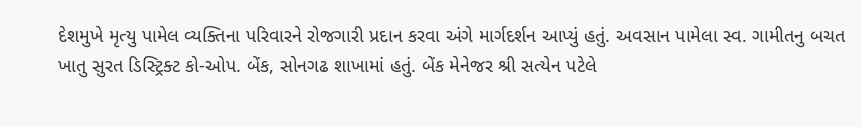દેશમુખે મૃત્યુ પામેલ વ્યક્તિના પરિવારને રોજગારી પ્રદાન કરવા અંગે માર્ગદર્શન આપ્યું હતું. અવસાન પામેલા સ્વ. ગામીતનુ બચત ખાતુ સુરત ડિસ્ટ્રિક્ટ કો-ઓપ. બેંક, સોનગઢ શાખામાં હતું. બેંક મેનેજર શ્રી સત્યેન પટેલે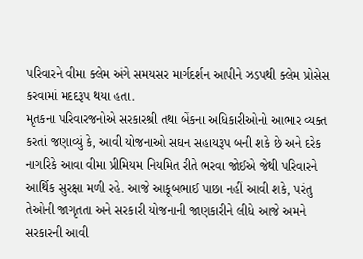પરિવારને વીમા ક્લેમ અંગે સમયસર માર્ગદર્શન આપીને ઝડપથી ક્લેમ પ્રોસેસ કરવામાં મદદરૂપ થયા હતા.
મૃતકના પરિવારજનોએ સરકારશ્રી તથા બેંકના અધિકારીઓનો આભાર વ્યક્ત કરતાં જણાવ્યું કે, આવી યોજનાઓ સઘન સહાયરૂપ બની શકે છે અને દરેક નાગરિકે આવા વીમા પ્રીમિયમ નિયમિત રીતે ભરવા જોઈએ જેથી પરિવારને આર્થિક સુરક્ષા મળી રહે. આજે આકૂબભાઈ પાછા નહીં આવી શકે, પરંતુ તેઓની જાગૃતતા અને સરકારી યોજનાની જાણકારીને લીધે આજે અમને સરકારની આવી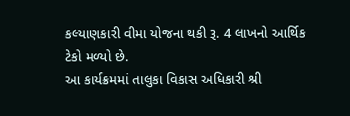કલ્યાણકારી વીમા યોજના થકી રૂ. 4 લાખનો આર્થિક ટેકો મળ્યો છે.
આ કાર્યક્રમમાં તાલુકા વિકાસ અધિકારી શ્રી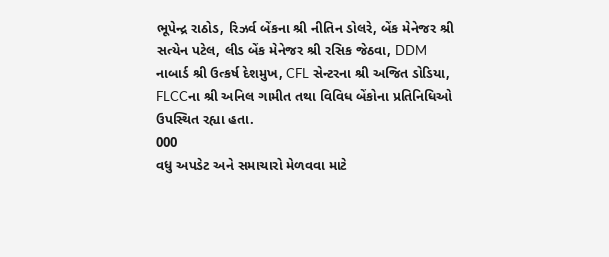ભૂપેન્દ્ર રાઠોડ, રિઝર્વ બેંકના શ્રી નીતિન ડોલરે, બેંક મેનેજર શ્રી સત્યેન પટેલ, લીડ બેંક મેનેજર શ્રી રસિક જેઠવા, DDM નાબાર્ડ શ્રી ઉત્કર્ષ દેશમુખ, CFL સેન્ટરના શ્રી અજિત ડોડિયા, FLCCના શ્રી અનિલ ગામીત તથા વિવિધ બેંકોના પ્રતિનિધિઓ ઉપસ્થિત રહ્યા હતા.
000
વધુ અપડેટ અને સમાચારો મેળવવા માટે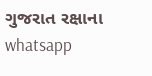ગુજરાત રક્ષાના whatsapp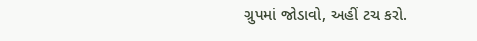ગ્રુપમાં જોડાવો, અહીં ટચ કરો.